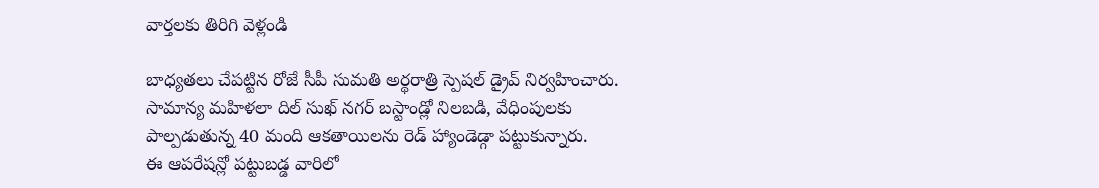వార్తలకు తిరిగి వెళ్లండి

బాధ్యతలు చేపట్టిన రోజే సీపీ సుమతి అర్థరాత్రి స్పెషల్ డ్రైవ్ నిర్వహించారు. సామాన్య మహిళలా దిల్ సుఖ్ నగర్ బస్టాండ్లో నిలబడి, వేధింపులకు పాల్పడుతున్న 40 మంది ఆకతాయిలను రెడ్ హ్యాండెడ్గా పట్టుకున్నారు.
ఈ ఆపరేషన్లో పట్టుబడ్డ వారిలో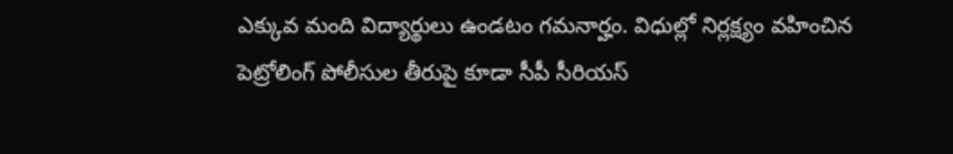ఎక్కువ మంది విద్యార్థులు ఉండటం గమనార్హం. విధుల్లో నిర్లక్ష్యం వహించిన పెట్రోలింగ్ పోలీసుల తీరుపై కూడా సీపీ సీరియస్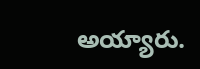అయ్యారు.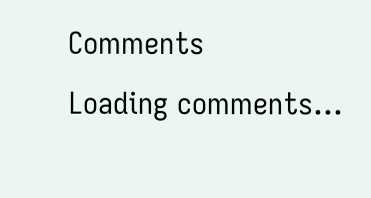Comments
Loading comments...